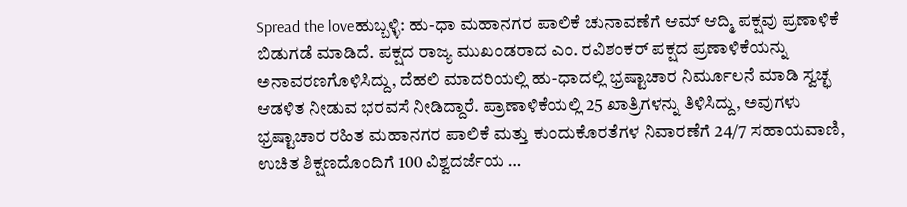Spread the loveಹುಬ್ಬಳ್ಳಿ: ಹು-ಧಾ ಮಹಾನಗರ ಪಾಲಿಕೆ ಚುನಾವಣೆಗೆ ಆಮ್ ಆದ್ಮಿ ಪಕ್ಷವು ಪ್ರಣಾಳಿಕೆ ಬಿಡುಗಡೆ ಮಾಡಿದೆ. ಪಕ್ಷದ ರಾಜ್ಯ ಮುಖಂಡರಾದ ಎಂ. ರವಿಶಂಕರ್ ಪಕ್ಷದ ಪ್ರಣಾಳಿಕೆಯನ್ನು ಅನಾವರಣಗೊಳಿಸಿದ್ದು, ದೆಹಲಿ ಮಾದರಿಯಲ್ಲಿ ಹು-ಧಾದಲ್ಲಿ ಭ್ರಷ್ಟಾಚಾರ ನಿರ್ಮೂಲನೆ ಮಾಡಿ ಸ್ವಚ್ಛ ಆಡಳಿತ ನೀಡುವ ಭರವಸೆ ನೀಡಿದ್ದಾರೆ. ಪ್ರಾಣಾಳಿಕೆಯಲ್ಲಿ 25 ಖಾತ್ರಿಗಳನ್ನು ತಿಳಿಸಿದ್ದು, ಅವುಗಳು ಭ್ರಷ್ಟಾಚಾರ ರಹಿತ ಮಹಾನಗರ ಪಾಲಿಕೆ ಮತ್ತು ಕುಂದುಕೊರತೆಗಳ ನಿವಾರಣೆಗೆ 24/7 ಸಹಾಯವಾಣಿ, ಉಚಿತ ಶಿಕ್ಷಣದೊಂದಿಗೆ 100 ವಿಶ್ವದರ್ಜೆಯ …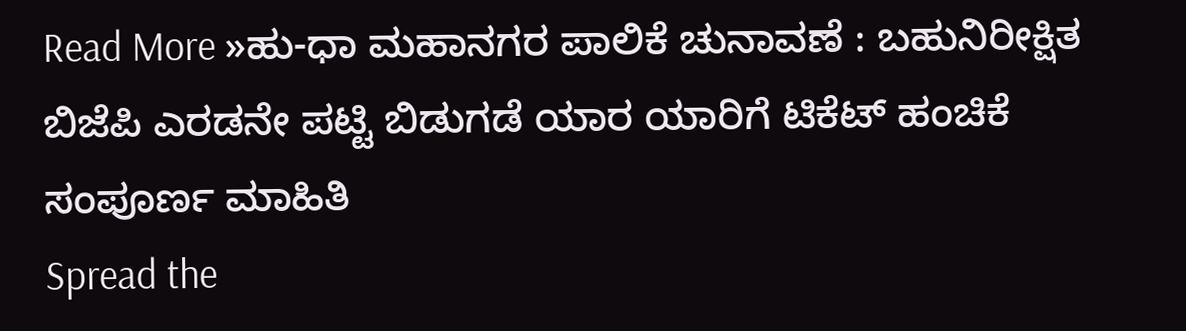Read More »ಹು-ಧಾ ಮಹಾನಗರ ಪಾಲಿಕೆ ಚುನಾವಣೆ : ಬಹುನಿರೀಕ್ಷಿತ ಬಿಜೆಪಿ ಎರಡನೇ ಪಟ್ಟಿ ಬಿಡುಗಡೆ ಯಾರ ಯಾರಿಗೆ ಟಿಕೆಟ್ ಹಂಚಿಕೆ ಸಂಪೂರ್ಣ ಮಾಹಿತಿ
Spread the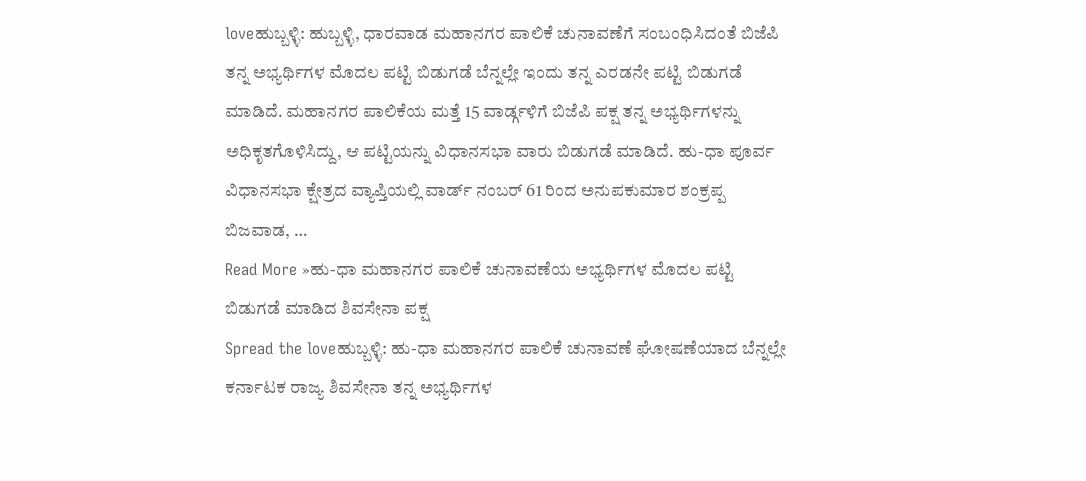loveಹುಬ್ಬಳ್ಳಿ: ಹುಬ್ಬಳ್ಳಿ, ಧಾರವಾಡ ಮಹಾನಗರ ಪಾಲಿಕೆ ಚುನಾವಣೆಗೆ ಸಂಬಂಧಿಸಿದಂತೆ ಬಿಜೆಪಿ ತನ್ನ ಅಭ್ಯರ್ಥಿಗಳ ಮೊದಲ ಪಟ್ಟಿ ಬಿಡುಗಡೆ ಬೆನ್ನಲ್ಲೇ ಇಂದು ತನ್ನ ಎರಡನೇ ಪಟ್ಟಿ ಬಿಡುಗಡೆ ಮಾಡಿದೆ. ಮಹಾನಗರ ಪಾಲಿಕೆಯ ಮತ್ತೆ 15 ವಾರ್ಡ್ಗಳಿಗೆ ಬಿಜೆಪಿ ಪಕ್ಷ ತನ್ನ ಅಭ್ಯರ್ಥಿಗಳನ್ನು ಅಧಿಕೃತಗೊಳಿಸಿದ್ದು, ಆ ಪಟ್ಟಿಯನ್ನು ವಿಧಾನಸಭಾ ವಾರು ಬಿಡುಗಡೆ ಮಾಡಿದೆ. ಹು-ಧಾ ಪೂರ್ವ ವಿಧಾನಸಭಾ ಕ್ಷೇತ್ರದ ವ್ಯಾಪ್ತಿಯಲ್ಲಿ ವಾರ್ಡ್ ನಂಬರ್ 61 ರಿಂದ ಅನುಪಕುಮಾರ ಶಂಕ್ರಪ್ಪ ಬಿಜವಾಡ, …
Read More »ಹು-ಧಾ ಮಹಾನಗರ ಪಾಲಿಕೆ ಚುನಾವಣೆಯ ಅಭ್ಯರ್ಥಿಗಳ ಮೊದಲ ಪಟ್ಟಿ ಬಿಡುಗಡೆ ಮಾಡಿದ ಶಿವಸೇನಾ ಪಕ್ಷ
Spread the loveಹುಬ್ಬಳ್ಳಿ: ಹು-ಧಾ ಮಹಾನಗರ ಪಾಲಿಕೆ ಚುನಾವಣೆ ಘೋಷಣೆಯಾದ ಬೆನ್ನಲ್ಲೇ ಕರ್ನಾಟಕ ರಾಜ್ಯ ಶಿವಸೇನಾ ತನ್ನ ಅಭ್ಯರ್ಥಿಗಳ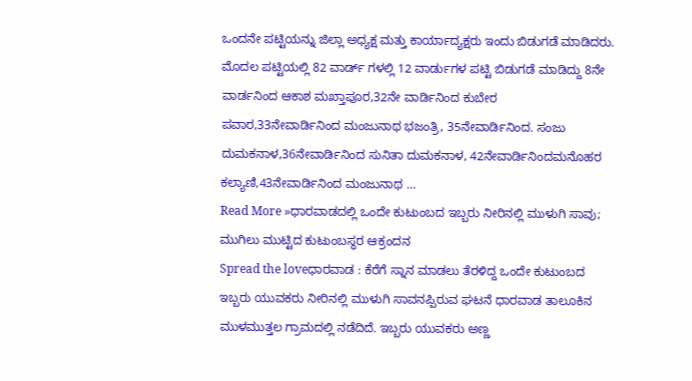ಒಂದನೇ ಪಟ್ಟಿಯನ್ನು ಜಿಲ್ಲಾ ಅಧ್ಯಕ್ಷ ಮತ್ತು ಕಾರ್ಯಾದ್ಯಕ್ಷರು ಇಂದು ಬಿಡುಗಡೆ ಮಾಡಿದರು. ಮೊದಲ ಪಟ್ಟಿಯಲ್ಲಿ 82 ವಾರ್ಡ್ ಗಳಲ್ಲಿ 12 ವಾರ್ಡುಗಳ ಪಟ್ಟಿ ಬಿಡುಗಡೆ ಮಾಡಿದ್ದು 8ನೇ ವಾರ್ಡನಿಂದ ಆಕಾಶ ಮಖ್ತಾಪೂರ,32ನೇ ವಾರ್ಡಿನಿಂದ ಕುಬೇರ ಪವಾರ,33ನೇವಾರ್ಡಿನಿಂದ ಮಂಜುನಾಥ ಭಜಂತ್ರಿ, 35ನೇವಾರ್ಡಿನಿಂದ. ಸಂಜು ದುಮಕನಾಳ,36ನೇವಾರ್ಡಿನಿಂದ ಸುನಿತಾ ದುಮಕನಾಳ, 42ನೇವಾರ್ಡಿನಿಂದಮನೊಹರ ಕಲ್ಯಾಣಿ,43ನೇವಾರ್ಡಿನಿಂದ ಮಂಜುನಾಥ …
Read More »ಧಾರವಾಡದಲ್ಲಿ ಒಂದೇ ಕುಟುಂಬದ ಇಬ್ಬರು ನೀರಿನಲ್ಲಿ ಮುಳುಗಿ ಸಾವು; ಮುಗಿಲು ಮುಟ್ಟಿದ ಕುಟುಂಬಸ್ಥರ ಆಕ್ರಂದನ
Spread the loveಧಾರವಾಡ : ಕೆರೆಗೆ ಸ್ನಾನ ಮಾಡಲು ತೆರಳಿದ್ದ ಒಂದೇ ಕುಟುಂಬದ ಇಬ್ಬರು ಯುವಕರು ನೀರಿನಲ್ಲಿ ಮುಳುಗಿ ಸಾವನಪ್ಪಿರುವ ಘಟನೆ ಧಾರವಾಡ ತಾಲೂಕಿನ ಮುಳಮುತ್ತಲ ಗ್ರಾಮದಲ್ಲಿ ನಡೆದಿದೆ. ಇಬ್ಬರು ಯುವಕರು ಅಣ್ಣ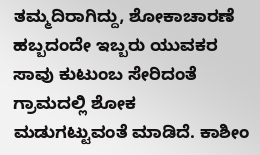ತಮ್ಮದಿರಾಗಿದ್ದು, ಶೋಕಾಚಾರಣೆ ಹಬ್ಬದಂದೇ ಇಬ್ಬರು ಯುವಕರ ಸಾವು ಕುಟುಂಬ ಸೇರಿದಂತೆ ಗ್ರಾಮದಲ್ಲಿ ಶೋಕ ಮಡುಗಟ್ಟುವಂತೆ ಮಾಡಿದೆ. ಕಾಶೀಂ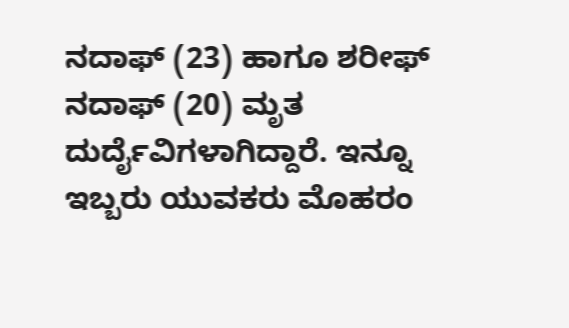ನದಾಫ್ (23) ಹಾಗೂ ಶರೀಫ್ ನದಾಫ್ (20) ಮೃತ ದುರ್ದೈವಿಗಳಾಗಿದ್ದಾರೆ. ಇನ್ನೂ ಇಬ್ಬರು ಯುವಕರು ಮೊಹರಂ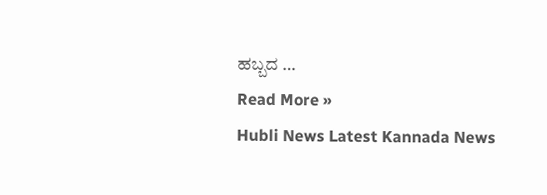ಹಬ್ಬದ …
Read More »
Hubli News Latest Kannada News